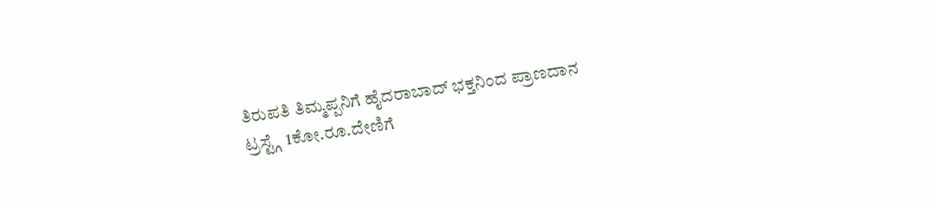ತಿರುಪತಿ ತಿಮ್ಮಪ್ಪನಿಗೆ ಹೈದರಾಬಾದ್ ಭಕ್ತನಿಂದ ಪ್ರಾಣದಾನ ಟ್ರಸ್ಟ್ಗೆ 1ಕೋ.ರೂ.ದೇಣಿಗೆ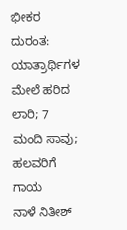ಭೀಕರ ದುರಂತ: ಯಾತ್ರಾರ್ಥಿಗಳ ಮೇಲೆ ಹರಿದ ಲಾರಿ; 7 ಮಂದಿ ಸಾವು; ಹಲವರಿಗೆ ಗಾಯ
ನಾಳೆ ನಿತೀಶ್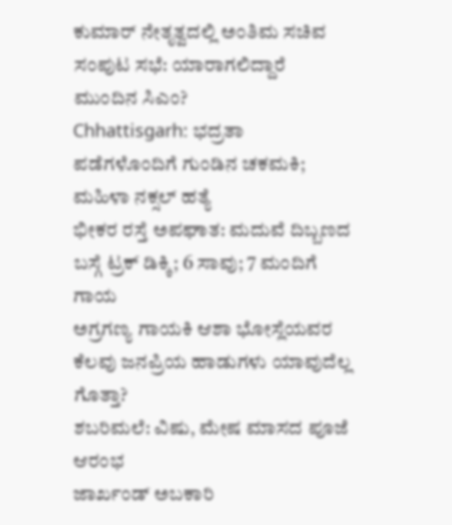ಕುಮಾರ್ ನೇತೃತ್ವದಲ್ಲಿ ಅಂತಿಮ ಸಚಿವ ಸಂಪುಟ ಸಭೆ: ಯಾರಾಗಲಿದ್ದಾರೆ ಮುಂದಿನ ಸಿಎಂ?
Chhattisgarh: ಭದ್ರತಾ ಪಡೆಗಳೊಂದಿಗೆ ಗುಂಡಿನ ಚಕಮಕಿ; ಮಹಿಳಾ ನಕ್ಸಲ್ ಹತ್ಯೆ
ಭೀಕರ ರಸ್ತೆ ಅಪಘಾತ: ಮದುವೆ ದಿಬ್ಬಣದ ಬಸ್ಗೆ ಟ್ರಕ್ ಡಿಕ್ಕಿ; 6 ಸಾವು; 7 ಮಂದಿಗೆ ಗಾಯ
ಅಗ್ರಗಣ್ಯ ಗಾಯಕಿ ಆಶಾ ಭೋಸ್ಲೆಯವರ ಕೆಲವು ಜನಪ್ರಿಯ ಹಾಡುಗಳು ಯಾವುದೆಲ್ಲ ಗೊತ್ತಾ?
ಶಬರಿಮಲೆ: ವಿಷು, ಮೇಷ ಮಾಸದ ಪೂಜೆ ಆರಂಭ
ಜಾರ್ಖಂಡ್ ಅಬಕಾರಿ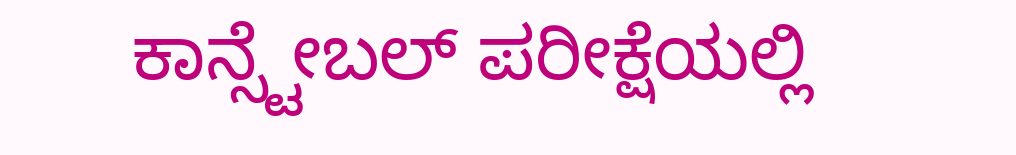ಕಾನ್ಸ್ಟೇಬಲ್ ಪರೀಕ್ಷೆಯಲ್ಲಿ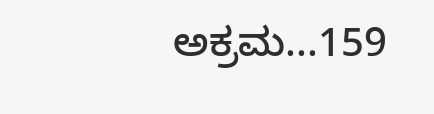ಅಕ್ರಮ...159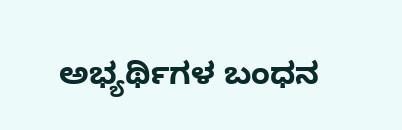ಅಭ್ಯರ್ಥಿಗಳ ಬಂಧನ